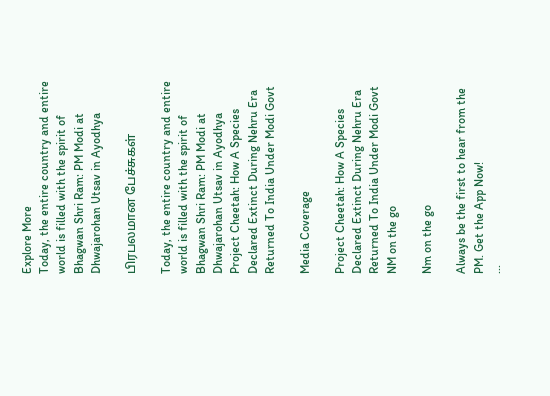Explore More
Today, the entire country and entire world is filled with the spirit of Bhagwan Shri Ram: PM Modi at Dhwajarohan Utsav in Ayodhya

பிரபலமான பேச்சுகள்

Today, the entire country and entire world is filled with the spirit of Bhagwan Shri Ram: PM Modi at Dhwajarohan Utsav in Ayodhya
Project Cheetah: How A Species Declared Extinct During Nehru Era Returned To India Under Modi Govt

Media Coverage

Project Cheetah: How A Species Declared Extinct During Nehru Era Returned To India Under Modi Govt
NM on the go

Nm on the go

Always be the first to hear from the PM. Get the App Now!
...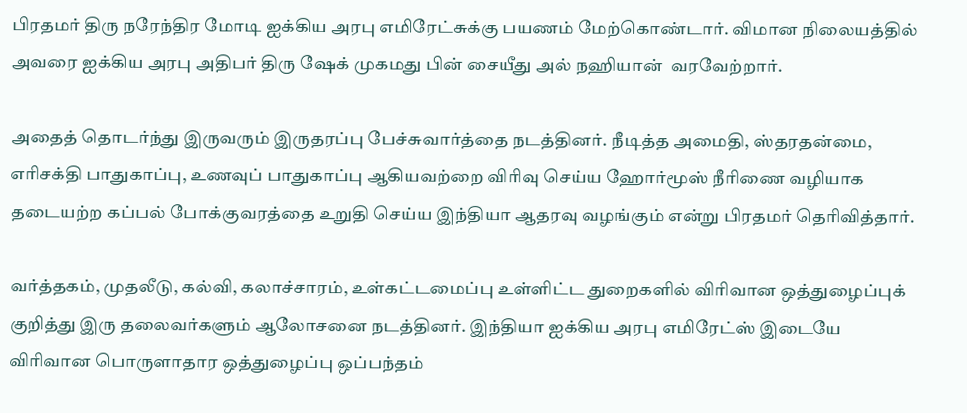பிரதமர் திரு நரேந்திர மோடி ஐக்கிய அரபு எமிரேட்சுக்கு பயணம் மேற்கொண்டார். விமான நிலையத்தில் அவரை ஐக்கிய அரபு அதிபர் திரு ஷேக் முகமது பின் சையீது அல் நஹியான்  வரவேற்றார்.

அதைத் தொடர்ந்து இருவரும் இருதரப்பு பேச்சுவார்த்தை நடத்தினர். நீடித்த அமைதி, ஸ்தரதன்மை, எரிசக்தி பாதுகாப்பு, உணவுப் பாதுகாப்பு ஆகியவற்றை விரிவு செய்ய ஹோர்மூஸ் நீரிணை வழியாக தடையற்ற கப்பல் போக்குவரத்தை உறுதி செய்ய இந்தியா ஆதரவு வழங்கும் என்று பிரதமர் தெரிவித்தார்.

வர்த்தகம், முதலீடு, கல்வி, கலாச்சாரம், உள்கட்டமைப்பு உள்ளிட்ட துறைகளில் விரிவான ஒத்துழைப்புக் குறித்து இரு தலைவர்களும் ஆலோசனை நடத்தினர். இந்தியா ஐக்கிய அரபு எமிரேட்ஸ் இடையே விரிவான பொருளாதார ஒத்துழைப்பு ஒப்பந்தம்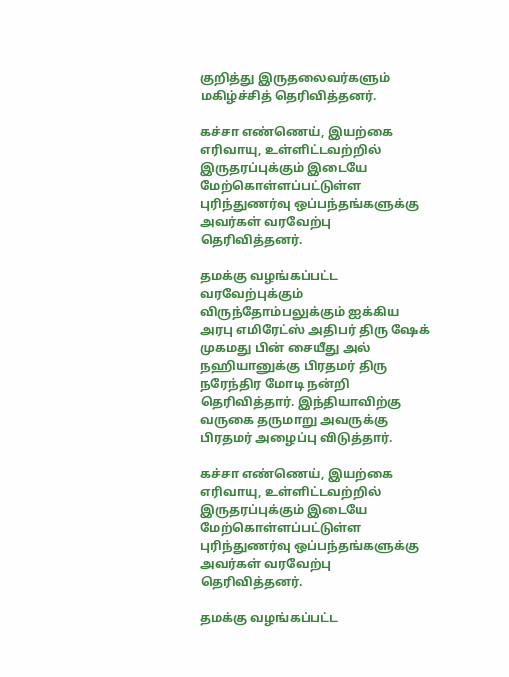குறித்து இருதலைவர்களும் மகிழ்ச்சித் தெரிவித்தனர்.

கச்சா எண்ணெய், இயற்கை எரிவாயு, உள்ளிட்டவற்றில் இருதரப்புக்கும் இடையே மேற்கொள்ளப்பட்டுள்ள புரிந்துணர்வு ஒப்பந்தங்களுக்கு அவர்கள் வரவேற்பு தெரிவித்தனர்.

தமக்கு வழங்கப்பட்ட வரவேற்புக்கும் விருந்தோம்பலுக்கும் ஐக்கிய அரபு எமிரேட்ஸ் அதிபர் திரு ஷேக் முகமது பின் சையீது அல் நஹியானுக்கு பிரதமர் திரு நரேந்திர மோடி நன்றி தெரிவித்தார். இந்தியாவிற்கு வருகை தருமாறு அவருக்கு பிரதமர் அழைப்பு விடுத்தார்.

கச்சா எண்ணெய், இயற்கை எரிவாயு, உள்ளிட்டவற்றில் இருதரப்புக்கும் இடையே மேற்கொள்ளப்பட்டுள்ள புரிந்துணர்வு ஒப்பந்தங்களுக்கு அவர்கள் வரவேற்பு தெரிவித்தனர்.

தமக்கு வழங்கப்பட்ட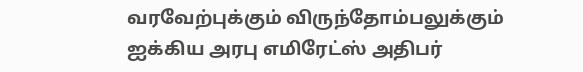வரவேற்புக்கும் விருந்தோம்பலுக்கும் ஐக்கிய அரபு எமிரேட்ஸ் அதிபர்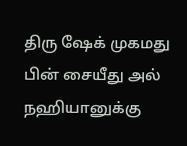திரு ஷேக் முகமது பின் சையீது அல் நஹியானுக்கு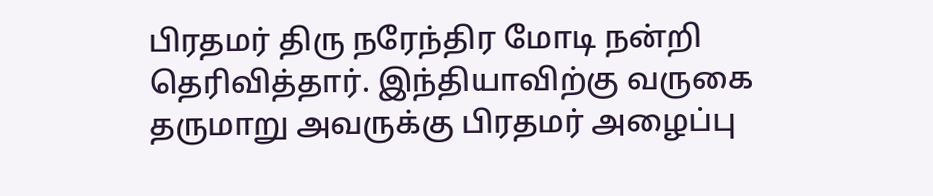பிரதமர் திரு நரேந்திர மோடி நன்றி தெரிவித்தார். இந்தியாவிற்கு வருகை தருமாறு அவருக்கு பிரதமர் அழைப்பு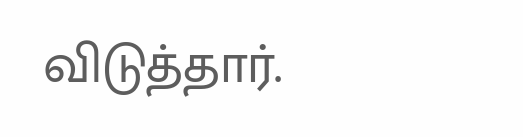விடுத்தார்.